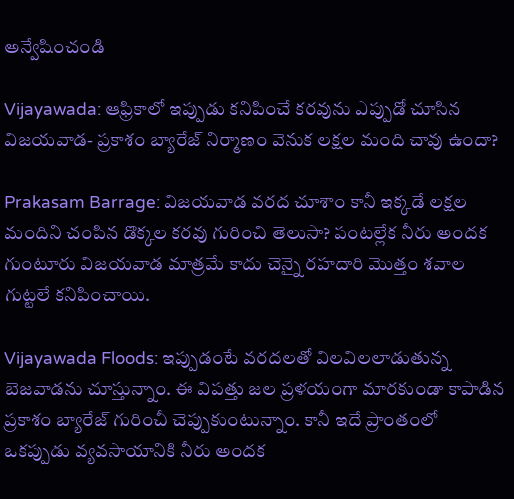అన్వేషించండి

Vijayawada: ఆఫ్రికాలో ఇప్పుడు కనిపించే కరవును ఎప్పుడో చూసిన విజయవాడ- ప్రకాశం బ్యారేజ్ నిర్మాణం వెనుక లక్షల మంది చావు ఉందా?

Prakasam Barrage: విజయవాడ వరద చూశాం కానీ ఇక్కడే లక్షల మందిని చంపిన డొక్కల కరవు గురించి తెలుసా? పంటల్లేక నీరు అందక గుంటూరు విజయవాడ మాత్రమే కాదు చెన్నై రహదారి మొత్తం శవాల గుట్టలే కనిపించాయి.

Vijayawada Floods: ఇప్పుడంటే వరదలతో విలవిలలాడుతున్న బెజవాడను చూస్తున్నాం. ఈ విపత్తు జల ప్రళయంగా మారకుండా కాపాడిన ప్రకాశం బ్యారేజ్ గురించీ చెప్పుకుంటున్నాం. కానీ ఇదే ప్రాంతంలో ఒకప్పుడు వ్యవసాయానికి నీరు అందక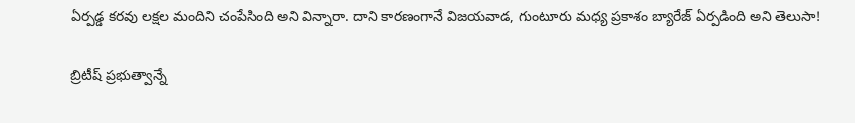ఏర్పడ్డ కరవు లక్షల మందిని చంపేసింది అని విన్నారా. దాని కారణంగానే విజయవాడ, గుంటూరు మధ్య ప్రకాశం బ్యారేజ్ ఏర్పడింది అని తెలుసా!

బ్రిటీష్ ప్రభుత్వాన్నే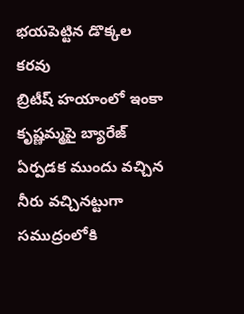భయపెట్టిన డొక్కల కరవు
బ్రిటీష్ హయాంలో ఇంకా కృష్ణమ్మపై బ్యారేజ్ ఏర్పడక ముందు వచ్చిన నీరు వచ్చినట్టుగా సముద్రంలోకి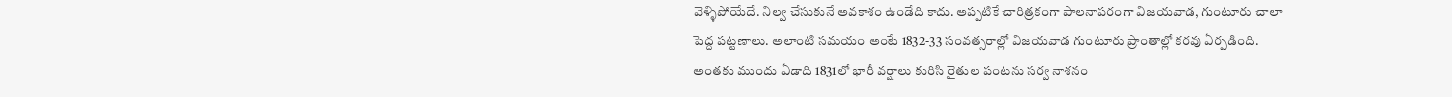వెళ్ళిపోయేదే. నిల్వ చేసుకునే అవకాశం ఉండేది కాదు. అప్పటికే చారిత్రకంగా పాలనాపరంగా విజయవాడ, గుంటూరు చాలా పెద్ద పట్టణాలు. అలాంటి సమయం అంటే 1832-33 సంవత్సరాల్లో విజయవాడ గుంటూరు ప్రాంతాల్లో కరవు ఏర్పడింది. అంతకు ముందు ఏడాది 1831లో భారీ వర్షాలు కురిసి రైతుల పంటను సర్వ నాశనం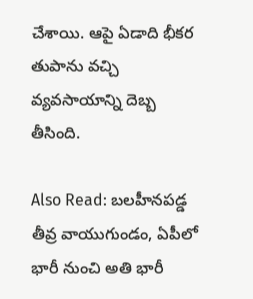చేశాయి. ఆపై ఏడాది భీకర తుపాను వచ్చి వ్యవసాయాన్ని దెబ్బ తీసింది.

Also Read: బలహీనపడ్డ తీవ్ర వాయుగుండం, ఏపీలో భారీ నుంచి అతి భారీ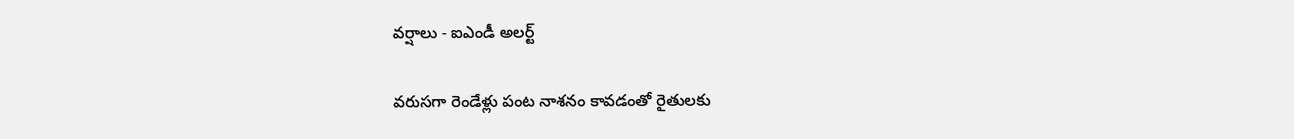వర్షాలు - ఐఎండీ అలర్ట్

వరుసగా రెండేళ్లు పంట నాశనం కావడంతో రైతులకు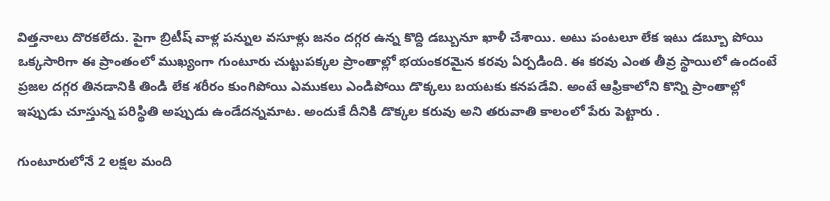విత్తనాలు దొరకలేదు. పైగా బ్రిటీష్ వాళ్ల పన్నుల వసూళ్లు జనం దగ్గర ఉన్న కొద్ది డబ్బునూ ఖాళీ చేశాయి. అటు పంటలూ లేక ఇటు డబ్బూ పోయి ఒక్కసారిగా ఈ ప్రాంతంలో ముఖ్యంగా గుంటూరు చుట్టుపక్కల ప్రాంతాల్లో భయంకరమైన కరవు ఏర్పడింది. ఈ కరవు ఎంత తీవ్ర స్థాయిలో ఉందంటే ప్రజల దగ్గర తినడానికి తిండి లేక శరీరం కుంగిపోయి ఎముకలు ఎండిపోయి డొక్కలు బయటకు కనపడేవి. అంటే ఆఫ్రికాలోని కొన్ని ప్రాంతాల్లో ఇప్పుడు చూస్తున్న పరిస్థితి అప్పుడు ఉండేదన్నమాట. అందుకే దీనికి డొక్కల కరువు అని తరువాతి కాలంలో పేరు పెట్టారు .

గుంటూరులోనే 2 లక్షల మంది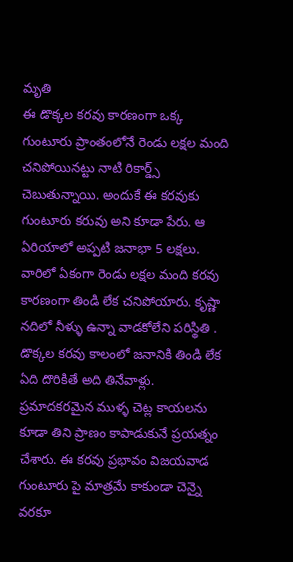మృతి
ఈ డొక్కల కరవు కారణంగా ఒక్క గుంటూరు ప్రాంతంలోనే రెండు లక్షల మంది చనిపోయినట్టు నాటి రికార్డ్స్ చెబుతున్నాయి. అందుకే ఈ కరవుకు గుంటూరు కరువు అని కూడా పేరు. ఆ ఏరియాలో అప్పటి జనాభా 5 లక్షలు. వారిలో ఏకంగా రెండు లక్షల మంది కరవు కారణంగా తిండి లేక చనిపోయారు. కృష్ణా నదిలో నీళ్ళు ఉన్నా వాడకోలేని పరిస్థితి .
డొక్కల కరవు కాలంలో జనానికి తిండి లేక ఏది దొరికితే అది తినేవాళ్లు.  ప్రమాదకరమైన ముళ్ళ చెట్ల కాయలను కూడా తిని ప్రాణం కాపాడుకునే ప్రయత్నం చేశారు. ఈ కరవు ప్రభావం విజయవాడ గుంటూరు పై మాత్రమే కాకుండా చెన్నై వరకూ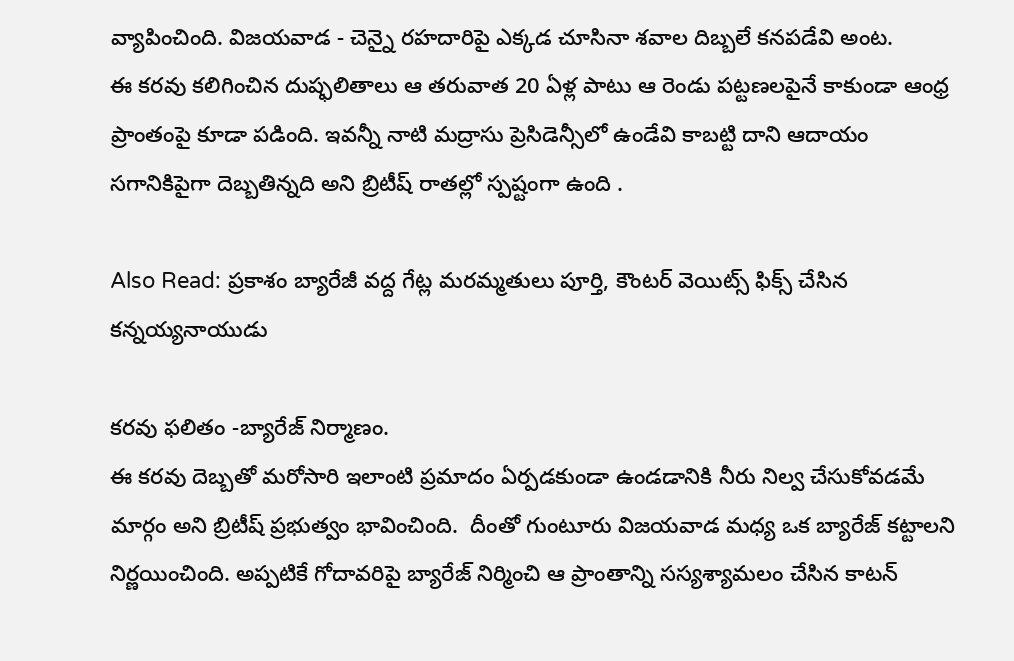వ్యాపించింది. విజయవాడ - చెన్నై రహదారిపై ఎక్కడ చూసినా శవాల దిబ్బలే కనపడేవి అంట.
ఈ కరవు కలిగించిన దుష్ఫలితాలు ఆ తరువాత 20 ఏళ్ల పాటు ఆ రెండు పట్టణలపైనే కాకుండా ఆంధ్ర ప్రాంతంపై కూడా పడింది. ఇవన్నీ నాటి మద్రాసు ప్రెసిడెన్సీలో ఉండేవి కాబట్టి దాని ఆదాయం సగానికిపైగా దెబ్బతిన్నది అని బ్రిటీష్ రాతల్లో స్పష్టంగా ఉంది .

Also Read: ప్రకాశం బ్యారేజీ వద్ద గేట్ల మరమ్మతులు పూర్తి, కౌంటర్ వెయిట్స్ ఫిక్స్ చేసిన కన్నయ్యనాయుడు

కరవు ఫలితం -బ్యారేజ్ నిర్మాణం.
ఈ కరవు దెబ్బతో మరోసారి ఇలాంటి ప్రమాదం ఏర్పడకుండా ఉండడానికి నీరు నిల్వ చేసుకోవడమే మార్గం అని బ్రిటీష్ ప్రభుత్వం భావించింది.  దీంతో గుంటూరు విజయవాడ మధ్య ఒక బ్యారేజ్ కట్టాలని నిర్ణయించింది. అప్పటికే గోదావరిపై బ్యారేజ్ నిర్మించి ఆ ప్రాంతాన్ని సస్యశ్యామలం చేసిన కాటన్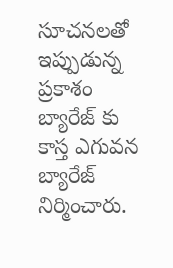సూచనలతో ఇప్పుడున్న ప్రకాశం బ్యారేజ్ కు కాస్త ఎగువన బ్యారేజ్ నిర్మించారు.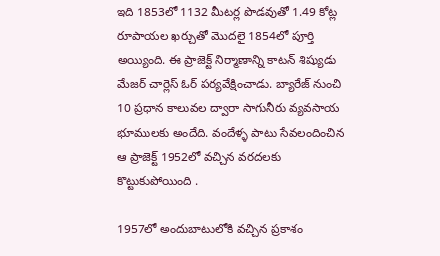ఇది 1853లో 1132 మీటర్ల పొడవుతో 1.49 కోట్ల రూపాయల ఖర్చుతో మొదలై 1854లో పూర్తి అయ్యింది. ఈ ప్రాజెక్ట్ నిర్మాణాన్ని కాటన్ శిష్యుడు మేజర్ చార్లెస్ ఓర్ పర్యవేక్షించాడు. బ్యారేజ్ నుంచి 10 ప్రధాన కాలువల ద్వారా సాగునీరు వ్యవసాయ భూములకు అందేది. వందేళ్ళ పాటు సేవలందించిన ఆ ప్రాజెక్ట్ 1952లో వచ్చిన వరదలకు కొట్టుకుపోయింది .

1957లో అందుబాటులోకి వచ్చిన ప్రకాశం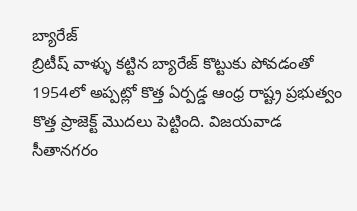బ్యారేజ్
బ్రిటీష్ వాళ్ళు కట్టిన బ్యారేజ్ కొట్టుకు పోవడంతో 1954లో అప్పట్లో కొత్త ఏర్పడ్డ ఆంధ్ర రాష్ట్ర ప్రభుత్వం కొత్త ప్రాజెక్ట్ మొదలు పెట్టింది. విజయవాడ సీతానగరం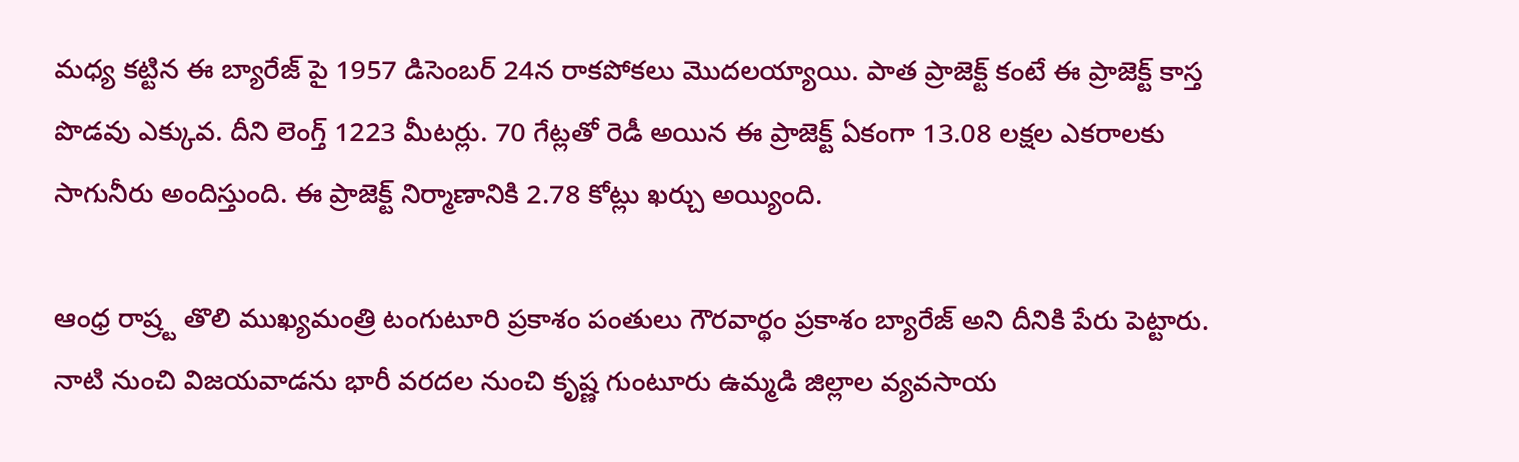మధ్య కట్టిన ఈ బ్యారేజ్ పై 1957 డిసెంబర్ 24న రాకపోకలు మొదలయ్యాయి. పాత ప్రాజెక్ట్ కంటే ఈ ప్రాజెక్ట్ కాస్త పొడవు ఎక్కువ. దీని లెంగ్త్ 1223 మీటర్లు. 70 గేట్లతో రెడీ అయిన ఈ ప్రాజెక్ట్ ఏకంగా 13.08 లక్షల ఎకరాలకు సాగునీరు అందిస్తుంది. ఈ ప్రాజెక్ట్ నిర్మాణానికి 2.78 కోట్లు ఖర్చు అయ్యింది.

ఆంధ్ర రాష్ర్ట తొలి ముఖ్యమంత్రి టంగుటూరి ప్రకాశం పంతులు గౌరవార్థం ప్రకాశం బ్యారేజ్ అని దీనికి పేరు పెట్టారు. నాటి నుంచి విజయవాడను భారీ వరదల నుంచి కృష్ణ గుంటూరు ఉమ్మడి జిల్లాల వ్యవసాయ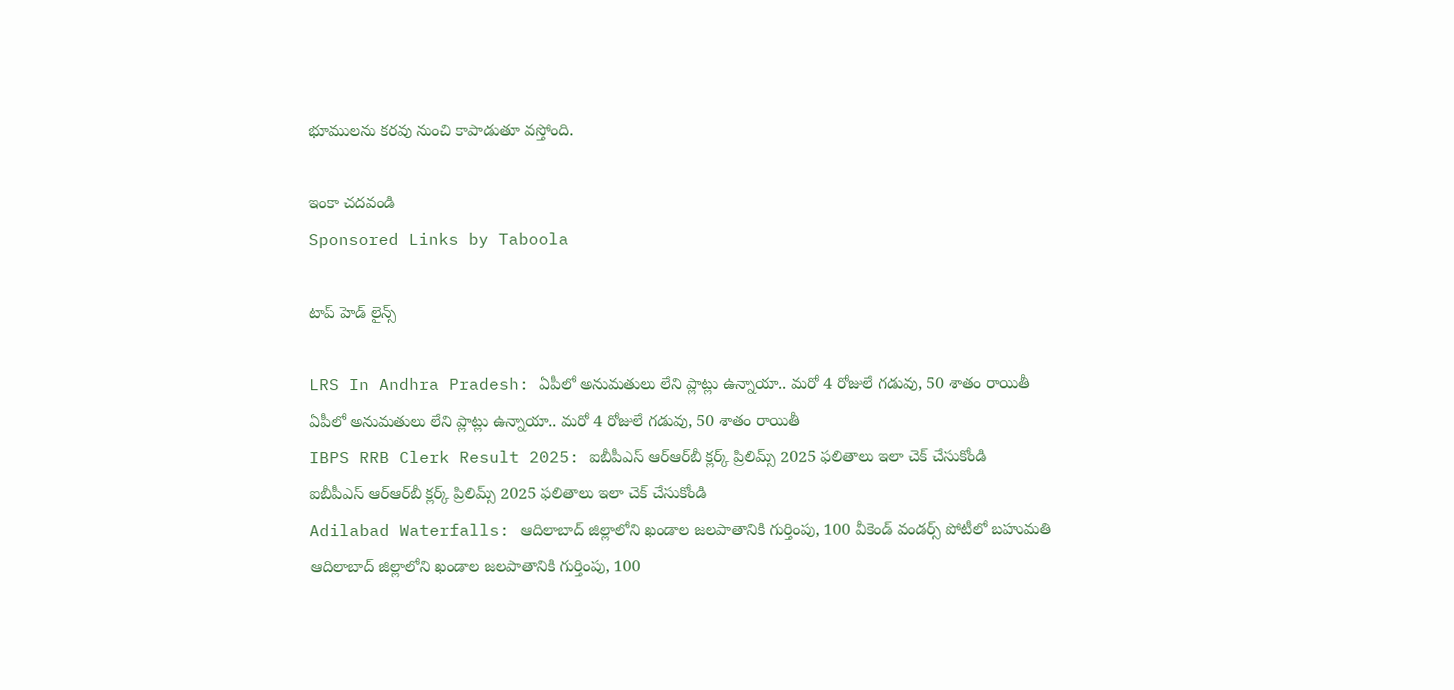భూములను కరవు నుంచి కాపాడుతూ వస్తోంది.

ఇంకా చదవండి
Sponsored Links by Taboola

టాప్ హెడ్ లైన్స్

LRS In Andhra Pradesh: ఏపీలో అనుమతులు లేని ప్లాట్లు ఉన్నాయా.. మరో 4 రోజులే గడువు, 50 శాతం రాయితీ
ఏపీలో అనుమతులు లేని ప్లాట్లు ఉన్నాయా.. మరో 4 రోజులే గడువు, 50 శాతం రాయితీ
IBPS RRB Clerk Result 2025: ఐబీపీఎస్ ఆర్ఆర్‌బీ క్లర్క్ ప్రిలిమ్స్ 2025 ఫలితాలు ఇలా చెక్ చేసుకోండి
ఐబీపీఎస్ ఆర్ఆర్‌బీ క్లర్క్ ప్రిలిమ్స్ 2025 ఫలితాలు ఇలా చెక్ చేసుకోండి
Adilabad Waterfalls: ఆదిలాబాద్ జిల్లాలోని ఖండాల జలపాతానికి గుర్తింపు, 100 వీకెండ్ వండర్స్ పోటీలో బహుమతి
ఆదిలాబాద్ జిల్లాలోని ఖండాల జలపాతానికి గుర్తింపు, 100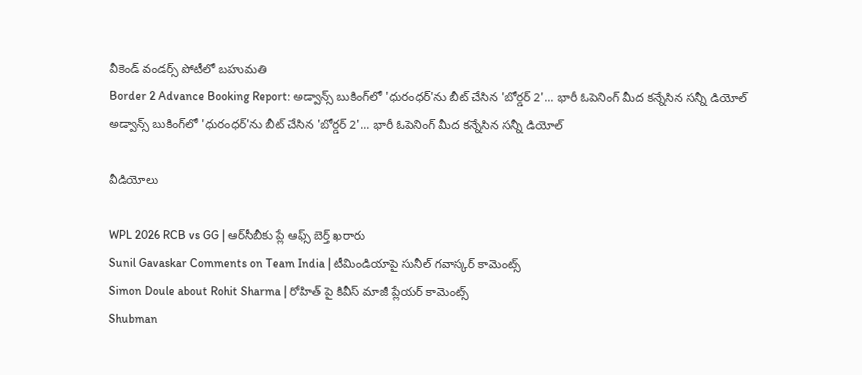వీకెండ్ వండర్స్ పోటీలో బహుమతి
Border 2 Advance Booking Report: అడ్వాన్స్ బుకింగ్‌లో 'ధురంధర్'ను బీట్ చేసిన 'బోర్డర్ 2'... భారీ ఓపెనింగ్ మీద కన్నేసిన సన్నీ డియోల్
అడ్వాన్స్ బుకింగ్‌లో 'ధురంధర్'ను బీట్ చేసిన 'బోర్డర్ 2'... భారీ ఓపెనింగ్ మీద కన్నేసిన సన్నీ డియోల్

వీడియోలు

WPL 2026 RCB vs GG | ఆర్‌సీబీకు ప్లే ఆఫ్స్ బెర్త్ ఖరారు
Sunil Gavaskar Comments on Team India | టీమిండియాపై సునీల్ గవాస్కర్ కామెంట్స్
Simon Doule about Rohit Sharma | రోహిత్ పై కివీస్ మాజీ ప్లేయర్ కామెంట్స్
Shubman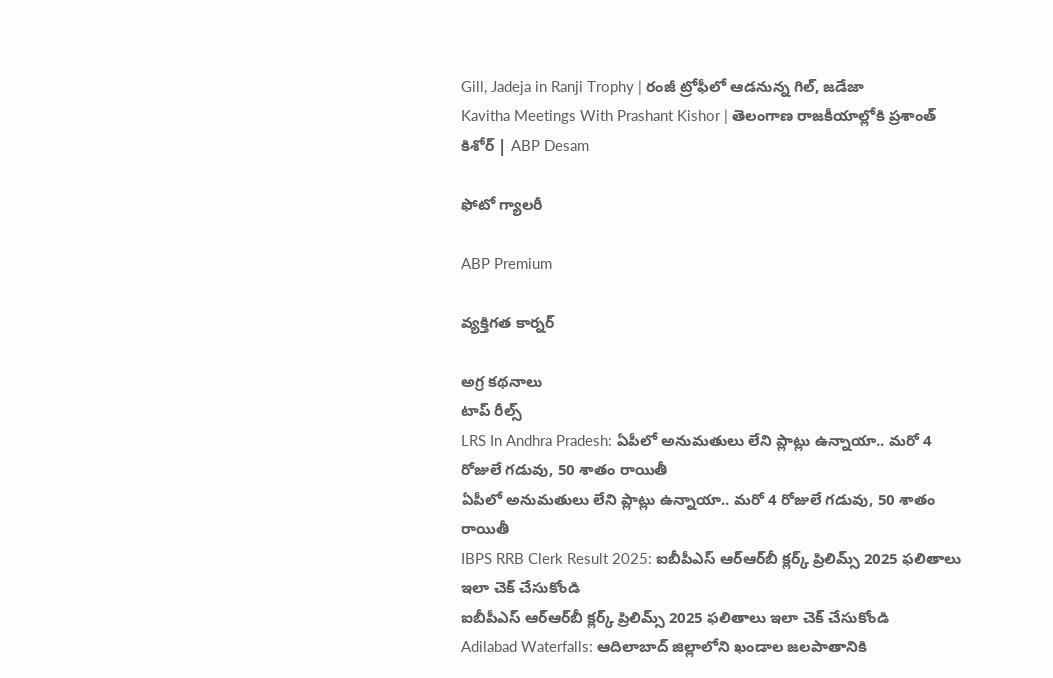Gill, Jadeja in Ranji Trophy | రంజీ ట్రోఫీలో ఆడనున్న గిల్, జడేజా
Kavitha Meetings With Prashant Kishor | తెలంగాణ రాజకీయాల్లోకి ప్రశాంత్ కిశోర్ | ABP Desam

ఫోటో గ్యాలరీ

ABP Premium

వ్యక్తిగత కార్నర్

అగ్ర కథనాలు
టాప్ రీల్స్
LRS In Andhra Pradesh: ఏపీలో అనుమతులు లేని ప్లాట్లు ఉన్నాయా.. మరో 4 రోజులే గడువు, 50 శాతం రాయితీ
ఏపీలో అనుమతులు లేని ప్లాట్లు ఉన్నాయా.. మరో 4 రోజులే గడువు, 50 శాతం రాయితీ
IBPS RRB Clerk Result 2025: ఐబీపీఎస్ ఆర్ఆర్‌బీ క్లర్క్ ప్రిలిమ్స్ 2025 ఫలితాలు ఇలా చెక్ చేసుకోండి
ఐబీపీఎస్ ఆర్ఆర్‌బీ క్లర్క్ ప్రిలిమ్స్ 2025 ఫలితాలు ఇలా చెక్ చేసుకోండి
Adilabad Waterfalls: ఆదిలాబాద్ జిల్లాలోని ఖండాల జలపాతానికి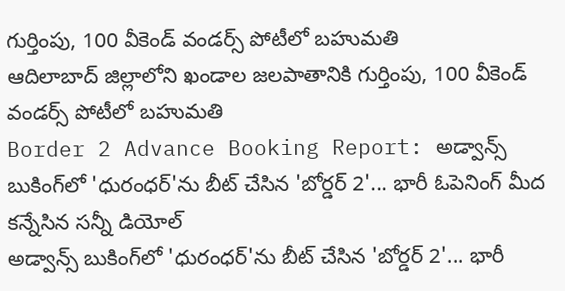గుర్తింపు, 100 వీకెండ్ వండర్స్ పోటీలో బహుమతి
ఆదిలాబాద్ జిల్లాలోని ఖండాల జలపాతానికి గుర్తింపు, 100 వీకెండ్ వండర్స్ పోటీలో బహుమతి
Border 2 Advance Booking Report: అడ్వాన్స్ బుకింగ్‌లో 'ధురంధర్'ను బీట్ చేసిన 'బోర్డర్ 2'... భారీ ఓపెనింగ్ మీద కన్నేసిన సన్నీ డియోల్
అడ్వాన్స్ బుకింగ్‌లో 'ధురంధర్'ను బీట్ చేసిన 'బోర్డర్ 2'... భారీ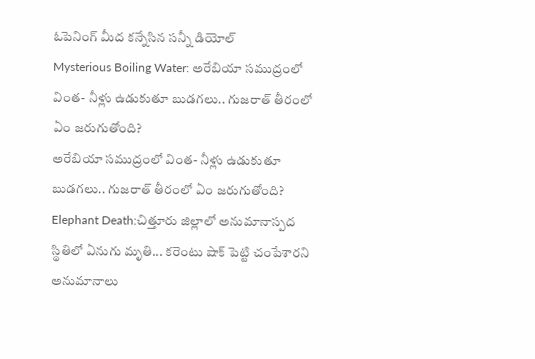ఓపెనింగ్ మీద కన్నేసిన సన్నీ డియోల్
Mysterious Boiling Water: అరేబియా సముద్రంలో వింత- నీళ్లు ఉడుకుతూ బుడగలు.. గుజరాత్ తీరంలో ఏం జరుగుతోంది?
అరేబియా సముద్రంలో వింత- నీళ్లు ఉడుకుతూ బుడగలు.. గుజరాత్ తీరంలో ఏం జరుగుతోంది?
Elephant Death:చిత్తూరు జిల్లాలో అనుమానాస్పద స్థితిలో ఏనుగు మృతి... కరెంటు షాక్ పెట్టి చంపేశారని అనుమానాలు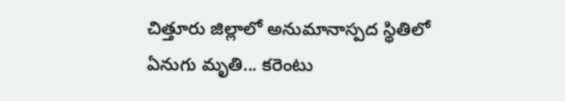చిత్తూరు జిల్లాలో అనుమానాస్పద స్థితిలో ఏనుగు మృతి... కరెంటు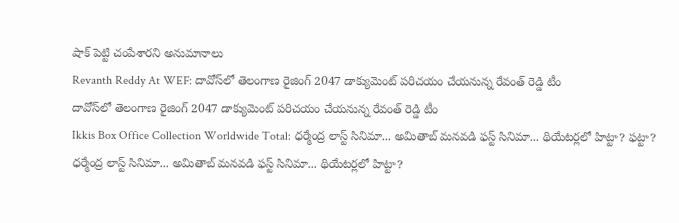షాక్ పెట్టి చంపేశారని అనుమానాలు
Revanth Reddy At WEF: దావోస్‌‌లో తెలంగాణ రైజింగ్ 2047 డాక్యుమెంట్ పరిచయం చేయనున్న రేవంత్ రెడ్డి టీం
దావోస్‌‌లో తెలంగాణ రైజింగ్ 2047 డాక్యుమెంట్ పరిచయం చేయనున్న రేవంత్ రెడ్డి టీం
Ikkis Box Office Collection Worldwide Total: ధర్మేంద్ర లాస్ట్ సినిమా... అమితాబ్ మనవడి ఫస్ట్ సినిమా... థియేటర్లలో హిట్టా? ఫట్టా?
ధర్మేంద్ర లాస్ట్ సినిమా... అమితాబ్ మనవడి ఫస్ట్ సినిమా... థియేటర్లలో హిట్టా?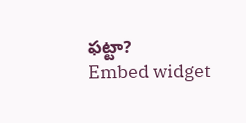ఫట్టా?
Embed widget